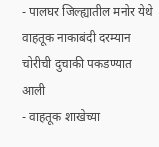- पालघर जिल्ह्यातील मनोर येथे वाहतूक नाकाबंदी दरम्यान चोरीची दुचाकी पकडण्यात आली
- वाहतूक शाखेच्या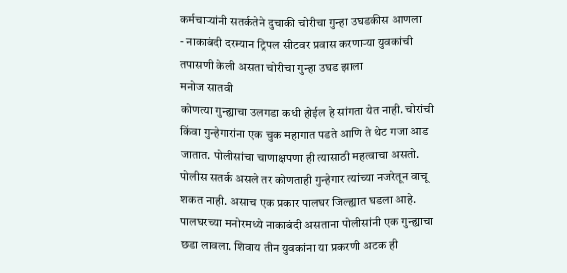कर्मचाऱ्यांनी सतर्कतेने दुचाकी चोरीचा गुन्हा उघडकीस आणला
- नाकाबंदी दरम्यान ट्रिपल सीटवर प्रवास करणाऱ्या युवकांची तपासणी केली असता चोरीचा गुन्हा उघड झाला
मनोज सातवी
कोणत्या गुन्ह्याचा उलगडा कधी होईल हे सांगता येत नाही. चोरांची किंवा गुन्हेगारांना एक चुक महागात पडते आणि ते थेट गजा आड जातात. पोलीसांचा चाणाक्षपणा ही त्यासाठी महत्वाचा असतो. पोलीस सतर्क असले तर कोणताही गुन्हेगार त्यांच्या नजरेतून वाचू शकत नाही. असाच एक प्रकार पालघर जिल्ह्यात घडला आहे. पालघरच्या मनोरमध्ये नाकाबंदी असताना पोलीसांनी एक गुन्ह्याचा छडा लावला. शिवाय तीन युवकांना या प्रकरणी अटक ही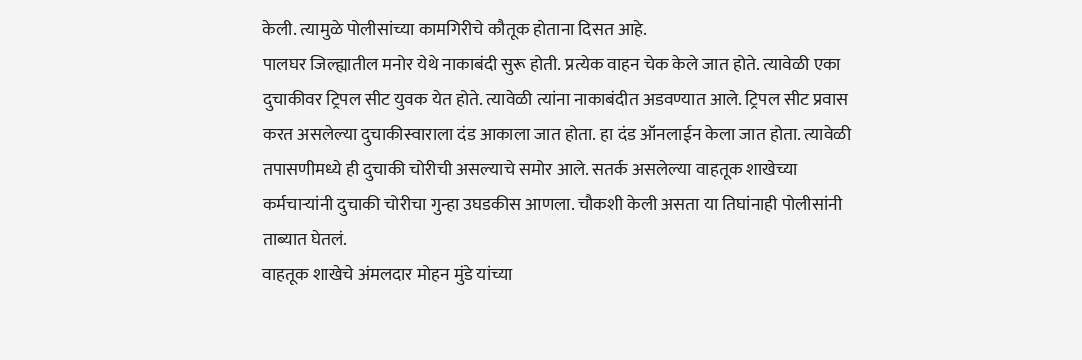केली. त्यामुळे पोलीसांच्या कामगिरीचे कौतूक होताना दिसत आहे.
पालघर जिल्ह्यातील मनोर येथे नाकाबंदी सुरू होती. प्रत्येक वाहन चेक केले जात होते. त्यावेळी एका दुचाकीवर ट्रिपल सीट युवक येत होते. त्यावेळी त्यांना नाकाबंदीत अडवण्यात आले. ट्रिपल सीट प्रवास करत असलेल्या दुचाकीस्वाराला दंड आकाला जात होता. हा दंड ऑनलाईन केला जात होता. त्यावेळी तपासणीमध्ये ही दुचाकी चोरीची असल्याचे समोर आले. सतर्क असलेल्या वाहतूक शाखेच्या कर्मचाऱ्यांनी दुचाकी चोरीचा गुन्हा उघडकीस आणला. चौकशी केली असता या तिघांनाही पोलीसांनी ताब्यात घेतलं.
वाहतूक शाखेचे अंमलदार मोहन मुंडे यांच्या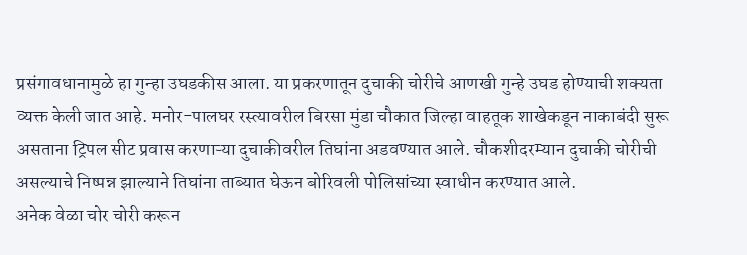प्रसंगावधानामुळे हा गुन्हा उघडकीस आला. या प्रकरणातून दुचाकी चोरीचे आणखी गुन्हे उघड होण्याची शक्यता व्यक्त केली जात आहे. मनोर-पालघर रस्त्यावरील बिरसा मुंडा चौकात जिल्हा वाहतूक शाखेकडून नाकाबंदी सुरू असताना ट्रिपल सीट प्रवास करणाऱ्या दुचाकीवरील तिघांना अडवण्यात आले. चौकशीदरम्यान दुचाकी चोरीची असल्याचे निष्पन्न झाल्याने तिघांना ताब्यात घेऊन बोरिवली पोलिसांच्या स्वाधीन करण्यात आले.
अनेक वेळा चोर चोरी करून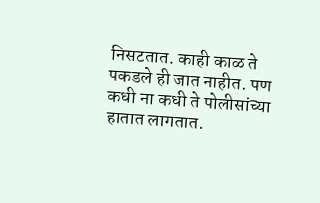निसटतात. काही काळ ते पकडले ही जात नाहीत. पण कधी ना कधी ते पोलीसांच्या हातात लागतात.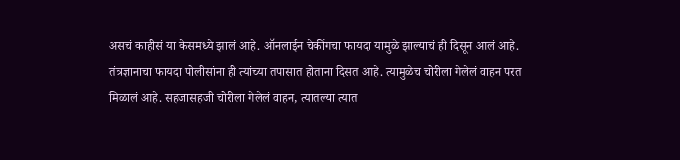असचं काहीसं या केसमध्ये झालं आहे. ऑनलाईन चेकींगचा फायदा यामुळे झाल्याचं ही दिसून आलं आहे. तंत्रज्ञानाचा फायदा पोलीसांना ही त्यांच्या तपासात होताना दिसत आहे. त्यामुळेच चोरीला गेलेलं वाहन परत मिळालं आहे. सहजासहजी चोरीला गेलेलं वाहन, त्यातल्या त्यात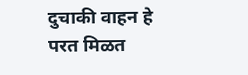दुचाकी वाहन हे परत मिळत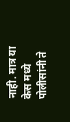नाही. मात्र या केस मध्ये पोलीसांनी ते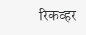रिकव्हर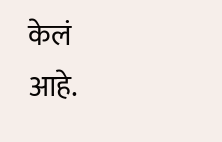केलं आहे.